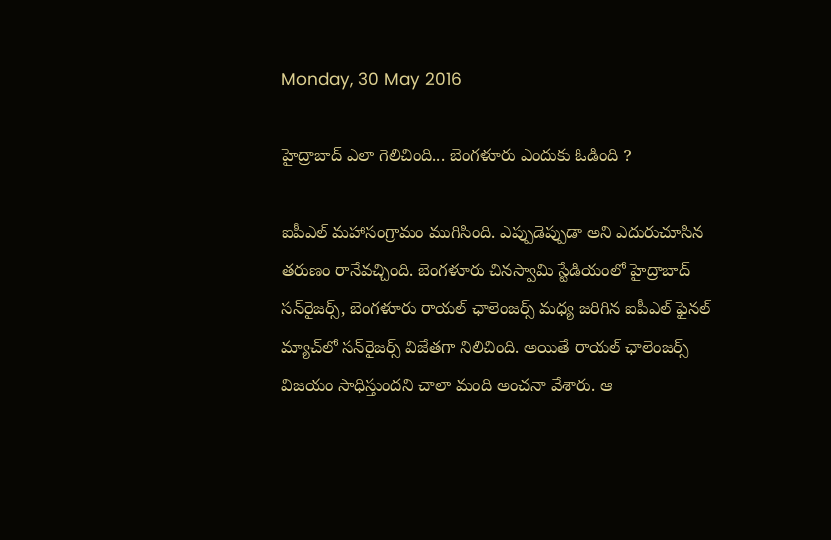Monday, 30 May 2016

హైద్రాబాద్ ఎలా గెలిచింది... బెంగళూరు ఎందుకు ఓడింది ?

ఐపీఎల్ మహాసంగ్రామం ముగిసింది. ఎప్పుడెప్పుడా అని ఎదురుచూసిన తరుణం రానేవచ్చింది. బెంగళూరు చినస్వామి స్టేడియంలో హైద్రాబాద్ సన్‌రైజర్స్, బెంగళూరు రాయల్ ఛాలెంజర్స్ మధ్య జరిగిన ఐపీఎల్ ఫైనల్ మ్యాచ్‌లో సన్‌రైజర్స్ విజేతగా నిలిచింది. అయితే రాయల్ ఛాలెంజర్స్ విజయం సాధిస్తుందని చాలా మంది అంచనా వేశారు. ఆ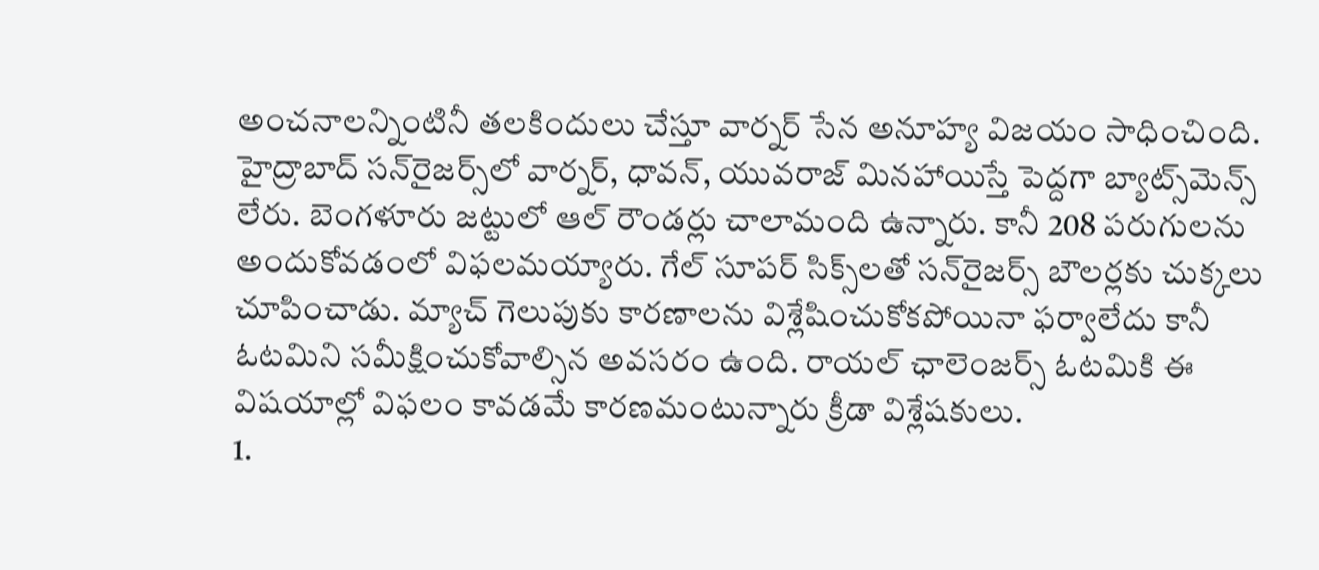అంచనాలన్నింటినీ తలకిందులు చేస్తూ వార్నర్ సేన అనూహ్య విజయం సాధించింది.
హైద్రాబాద్ సన్‌రైజర్స్‌లో వార్నర్, ధావన్, యువరాజ్ మినహాయిస్తే పెద్దగా బ్యాట్స్‌మెన్స్ లేరు. బెంగళూరు జట్టులో ఆల్ రౌండర్లు చాలామంది ఉన్నారు. కానీ 208 పరుగులను అందుకోవడంలో విఫలమయ్యారు. గేల్ సూపర్ సిక్స్‌లతో సన్‌రైజర్స్ బౌలర్లకు చుక్కలు చూపించాడు. మ్యాచ్ గెలుపుకు కారణాలను విశ్లేషించుకోకపోయినా ఫర్వాలేదు కానీ ఓటమిని సమీక్షించుకోవాల్సిన అవసరం ఉంది. రాయల్ ఛాలెంజర్స్ ఓటమికి ఈ  విషయాల్లో విఫలం కావడమే కారణమంటున్నారు క్రీడా విశ్లేషకులు.
1.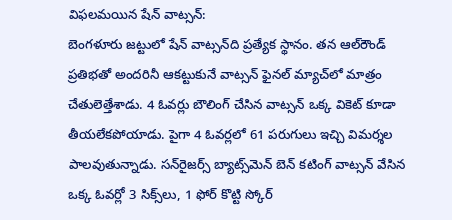విఫలమయిన షేన్ వాట్సన్:
బెంగళూరు జట్టులో షేన్ వాట్సన్‌ది ప్రత్యేక స్థానం. తన ఆల్‌రౌండ్ ప్రతిభతో అందరినీ ఆకట్టుకునే వాట్సన్ ఫైనల్ మ్యాచ్‌లో మాత్రం చేతులెత్తేశాడు. 4 ఓవర్లు బౌలింగ్ చేసిన వాట్సన్ ఒక్క వికెట్ కూడా తీయలేకపోయాడు. పైగా 4 ఓవర్లలో 61 పరుగులు ఇచ్చి విమర్శల పాలవుతున్నాడు. సన్‌రైజర్స్ బ్యాట్స్‌మెన్ బెన్ కటింగ్ వాట్సన్ వేసిన ఒక్క ఓవర్లో 3 సిక్స్‌లు, 1 ఫోర్ కొట్టి స్కోర్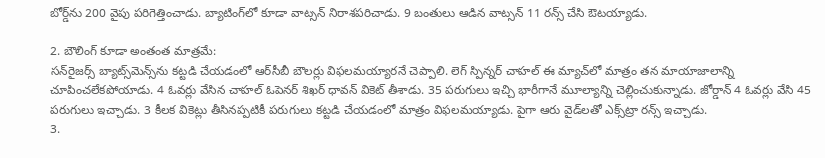బోర్డ్‌ను 200 వైపు పరిగెత్తించాడు. బ్యాటింగ్‌లో కూడా వాట్సన్ నిరాశపరిచాడు. 9 బంతులు ఆడిన వాట్సన్ 11 రన్స్ చేసి ఔటయ్యాడు.

2. బౌలింగ్ కూడా అంతంత మాత్రమే:
సన్‌రైజర్స్ బ్యాట్స్‌మెన్స్‌ను కట్టడి చేయడంలో ఆర్‌సీబీ బౌలర్లు విఫలమయ్యారనే చెప్పాలి. లెగ్ స్పిన్నర్ చాహల్ ఈ మ్యాచ్‌లో మాత్రం తన మాయాజాలాన్ని చూపించలేకపోయాడు. 4 ఓవర్లు వేసిన చాహల్ ఓపెనర్ శిఖర్ ధావన్ వికెట్ తీశాడు. 35 పరుగులు ఇచ్చి భారీగానే మూల్యాన్ని చెల్లించుకున్నాడు. జోర్డాన్ 4 ఓవర్లు వేసి 45 పరుగులు ఇచ్చాడు. 3 కీలక వికెట్లు తీసినప్పటికీ పరుగులు కట్టడి చేయడంలో మాత్రం విఫలమయ్యాడు. పైగా ఆరు వైడ్‌లతో ఎక్స్‌ట్రా రన్స్ ఇచ్చాడు.
3.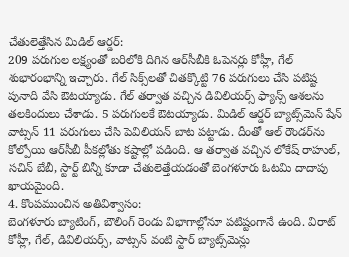చేతులెత్తేసిన మిడిల్ ఆర్డర్:
209 పరుగుల లక్ష్యంతో బరిలోకి దిగిన ఆర్‌సీబీకి ఓపెనర్లు కోహ్లీ, గేల్ శుభారంభాన్ని ఇచ్చారు. గేల్ సిక్స్‌లతో చితక్కొట్టి 76 పరుగులు చేసి పటిష్ట పునాది వేసి ఔటయ్యాడు. గేల్ తర్వాత వచ్చిన డివిలియర్స్ ఫ్యాన్స్ ఆశలను తలకిందులు చేశాడు. 5 పరుగులకే ఔటయ్యాడు. మిడిల్ ఆర్డర్ బ్యాట్స్‌మెన్ షేన్ వాట్సన్ 11 పరుగులు చేసి పెవిలియన్ బాట పట్టాడు. దీంతో ఆల్ రౌండర్‌ను కోల్పోయి ఆర్‌సీబీ పీకల్లోతు కష్టాల్లో పడింది. ఆ తర్వాత వచ్చిన లోకేష్ రాహుల్, సచిన్ బేబీ, స్టార్ట్ బిన్నీ కూడా చేతులెత్తేయడంతో బెంగళూరు ఓటమి దాదాపు ఖాయమైంది.
4. కొంపముంచిన అతివిశ్వాసం:
బెంగళూరు బ్యాటింగ్, బౌలింగ్ రెండు విభాగాల్లోనూ పటిష్టంగానే ఉంది. విరాట్ కోహ్లీ, గేల్, డివిలియర్స్, వాట్సన్ వంటి స్టార్ బ్యాట్స్‌మెన్లు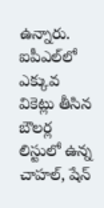ఉన్నారు. ఐపీఎల్‌లో ఎక్కువ వికెట్లు తీసిన బౌలర్ల లిస్టులో ఉన్న చాహల్, షేన్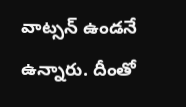వాట్సన్ ఉండనే ఉన్నారు. దీంతో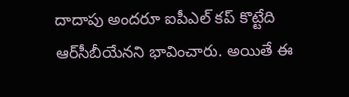దాదాపు అందరూ ఐపీఎల్ కప్ కొట్టేది ఆర్‌సీబీయేనని భావించారు. అయితే ఈ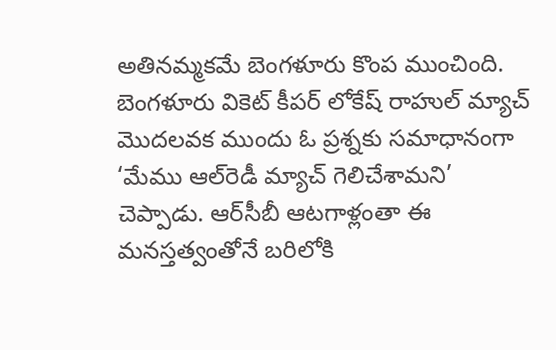అతినమ్మకమే బెంగళూరు కొంప ముంచింది. బెంగళూరు వికెట్ కీపర్ లోకేష్ రాహుల్ మ్యాచ్ మొదలవక ముందు ఓ ప్రశ్నకు సమాధానంగా ‘మేము ఆల్‌రెడీ మ్యాచ్ గెలిచేశామని’ చెప్పాడు. ఆర్‌సీబీ ఆటగాళ్లంతా ఈ మనస్తత్వంతోనే బరిలోకి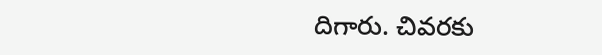దిగారు. చివరకు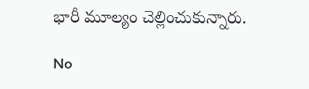భారీ మూల్యం చెల్లించుకున్నారు.

No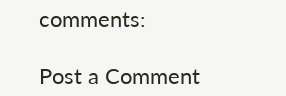comments:

Post a Comment